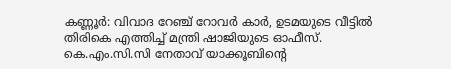കണ്ണൂർ: വിവാദ റേഞ്ച് റോവർ കാർ, ഉടമയുടെ വീട്ടിൽ തിരികെ എത്തിച്ച് മന്ത്രി ഷാജിയുടെ ഓഫീസ്. കെ.എം.സി.സി നേതാവ് യാക്കൂബിന്റെ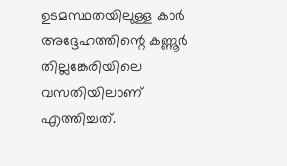ഉടമസ്ഥതയിലുള്ള കാർ അദ്ദേഹത്തിന്റെ കണ്ണൂർ തില്ലങ്കേരിയിലെ വസതിയിലാണ് എത്തിച്ചത്.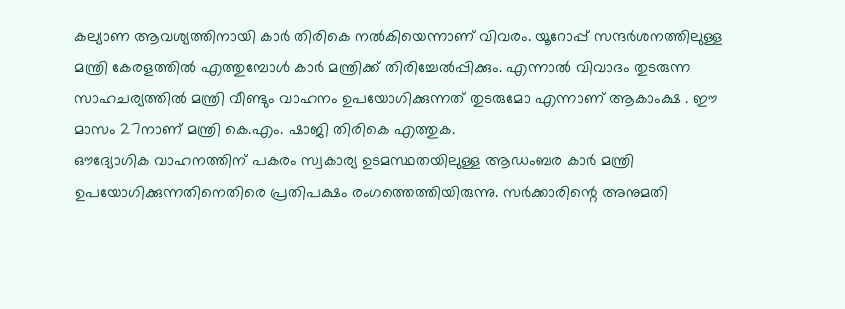കല്യാണ ആവശ്യത്തിനായി കാർ തിരികെ നൽകിയെന്നാണ് വിവരം. യൂറോപ്പ് സന്ദർശനത്തിലുള്ള മന്ത്രി കേരളത്തിൽ എത്തുമ്പോൾ കാർ മന്ത്രിക്ക് തിരിച്ചേൽപ്പിക്കും. എന്നാൽ വിവാദം തുടരുന്ന സാഹചര്യത്തിൽ മന്ത്രി വീണ്ടും വാഹനം ഉപയോഗിക്കുന്നത് തുടരുമോ എന്നാണ് ആകാംക്ഷ . ഈ മാസം 27നാണ് മന്ത്രി കെ.എം. ഷാജി തിരികെ എത്തുക.
ഔദ്യോഗിക വാഹനത്തിന് പകരം സ്വകാര്യ ഉടമസ്ഥതയിലുള്ള ആഡംബര കാർ മന്ത്രി ഉപയോഗിക്കുന്നതിനെതിരെ പ്രതിപക്ഷം രംഗത്തെത്തിയിരുന്നു. സർക്കാരിന്റെ അനുമതി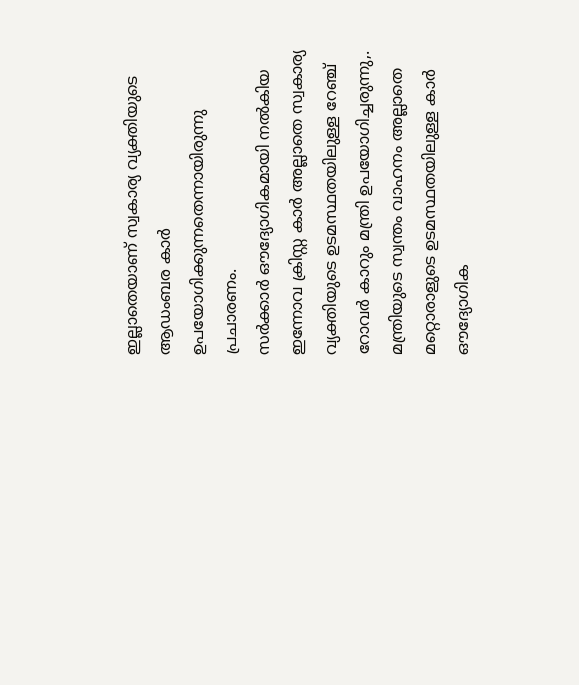ഇല്ലാതെയാണ് സ്വകാര്യ വ്യക്തിയുടെ ആഡംബര കാർ ഉപയോഗിക്കുന്നതെന്നായിരുന്നു പ്രചാരണം.
സർക്കാർ ഔദ്യോഗികമായി നൽകിയ ഇന്നോവ ക്രിസ്റ്റ കാർ അല്ലാതെ സ്വകാര്യ വ്യക്തിയുടെ ഉടമസ്ഥതയിലുള്ള റേഞ്ച് റോവർ കാറും മന്ത്രി ഉപയോഗിച്ചരുന്നു,. മന്ത്രിയുടെ സ്വന്തം വാഹനം അല്ലാതെ മറ്റൊരാളുടെ ഉടമസ്ഥതയിലുള്ള കാർ ഔദ്യോഗിക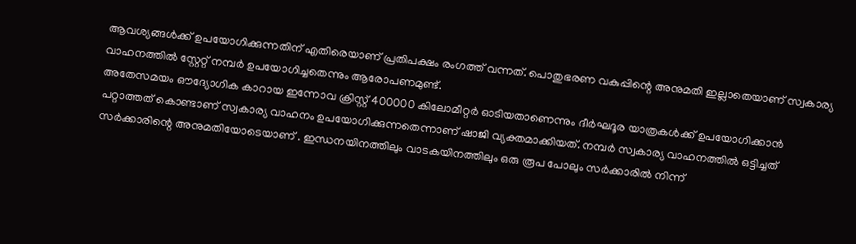ആവശ്യങ്ങൾക്ക് ഉപയോഗിക്കുന്നതിന് എതിരെയാണ് പ്രതിപക്ഷം രംഗത്ത് വന്നത്. പൊതുഭരണ വകുപ്പിന്റെ അനുമതി ഇല്ലാതെയാണ് സ്വകാര്യ വാഹനത്തിൽ സ്റ്റേറ്റ് നമ്പർ ഉപയോഗിച്ചതെന്നും ആരോപണമുണ്ട്.
അതേസമയം ഔദ്യോഗിക കാറായ ഇന്നോവ ക്രിസ്റ്റ് 400000 കിലോമീറ്റർ ഓടിയതാണെന്നും ദീർഘദൂര യാത്രകൾക്ക് ഉപയോഗിക്കാൻ പറ്റാത്തത് കൊണ്ടാണ് സ്വകാര്യ വാഹനം ഉപയോഗിക്കുന്നതെന്നാണ് ഷാജി വ്യക്തമാക്കിയത്. നമ്പർ സ്വകാര്യ വാഹനത്തിൽ ഒട്ടിച്ചത് സർക്കാരിന്റെ അനുമതിയോടെയാണ് . ഇന്ധനയിനത്തിലും വാടകയിനത്തിലും ഒരു രൂപ പോലും സർക്കാരിൽ നിന്ന്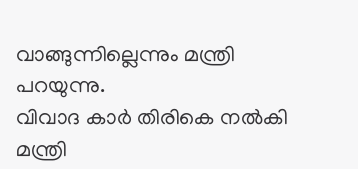വാങ്ങുന്നില്ലെന്നും മന്ത്രി പറയുന്നു.
വിവാദ കാർ തിരികെ നൽകി മന്ത്രി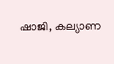ഷാജി, കല്യാണ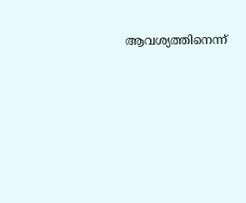ആവശ്യത്തിനെന്ന്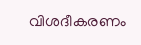വിശദീകരണം